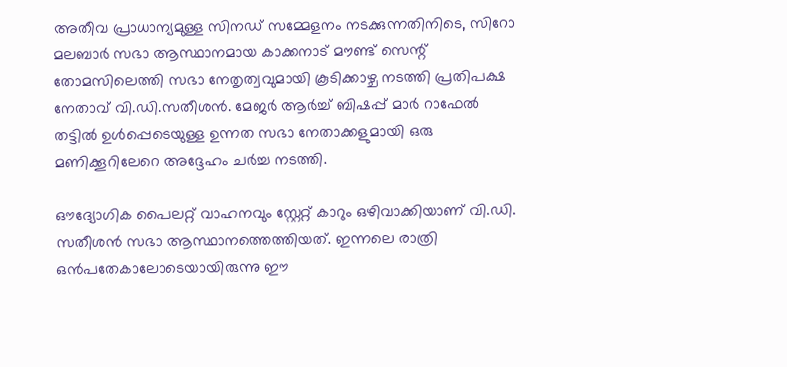അതീവ പ്രാധാന്യമുള്ള സിനഡ് സമ്മേളനം നടക്കുന്നതിനിടെ, സിറോ മലബാർ സഭാ ആസ്ഥാനമായ കാക്കനാട് മൗണ്ട് സെന്റ് തോമസിലെത്തി സഭാ നേതൃത്വവുമായി കൂടിക്കാഴ്ച നടത്തി പ്രതിപക്ഷ നേതാവ് വി.ഡി.സതീശൻ. മേജർ ആർച്ച്‌ ബിഷപ്പ് മാർ റാഫേല്‍ തട്ടില്‍ ഉള്‍പ്പെടെയുള്ള ഉന്നത സഭാ നേതാക്കളുമായി ഒരു മണിക്കൂറിലേറെ അദ്ദേഹം ചർച്ച നടത്തി.

ഔദ്യോഗിക പൈലറ്റ് വാഹനവും സ്റ്റേറ്റ് കാറും ഒഴിവാക്കിയാണ് വി.ഡി. സതീശൻ സഭാ ആസ്ഥാനത്തെത്തിയത്. ഇന്നലെ രാത്രി ഒൻപതേകാലോടെയായിരുന്നു ഈ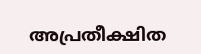അപ്രതീക്ഷിത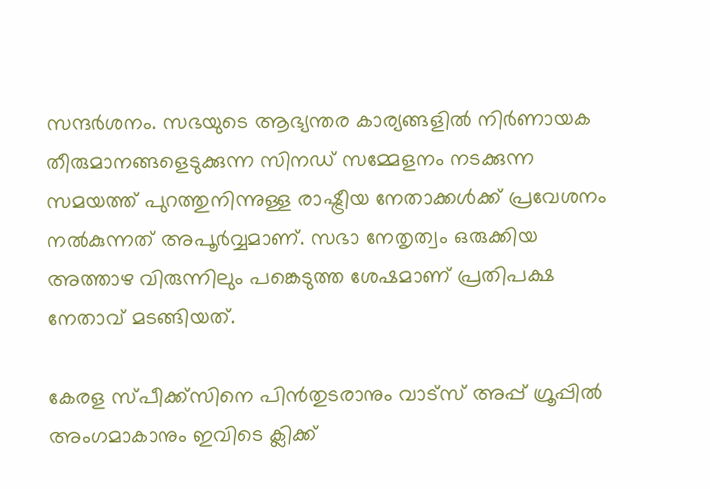സന്ദർശനം. സഭയുടെ ആഭ്യന്തര കാര്യങ്ങളില്‍ നിർണായക തീരുമാനങ്ങളെടുക്കുന്ന സിനഡ് സമ്മേളനം നടക്കുന്ന സമയത്ത് പുറത്തുനിന്നുള്ള രാഷ്ട്രീയ നേതാക്കള്‍ക്ക് പ്രവേശനം നല്‍കുന്നത് അപൂർവ്വമാണ്. സഭാ നേതൃത്വം ഒരുക്കിയ അത്താഴ വിരുന്നിലും പങ്കെടുത്ത ശേഷമാണ് പ്രതിപക്ഷ നേതാവ് മടങ്ങിയത്.

കേരള സ്പീക്ക്സിനെ പിൻതുടരാനും വാട്സ് അപ്പ് ഗ്രൂപ്പിൽ അംഗമാകാനും ഇവിടെ ക്ലിക്ക്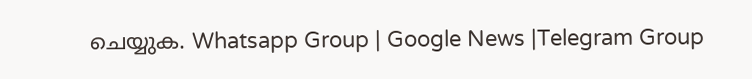ചെയ്യുക. Whatsapp Group | Google News |Telegram Group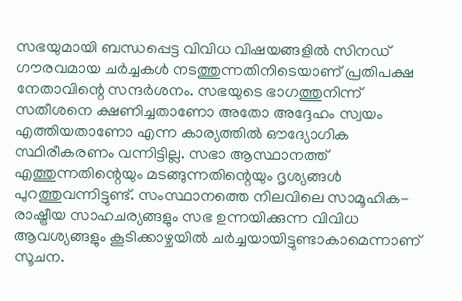സഭയുമായി ബന്ധപ്പെട്ട വിവിധ വിഷയങ്ങളില്‍ സിനഡ് ഗൗരവമായ ചർച്ചകള്‍ നടത്തുന്നതിനിടെയാണ് പ്രതിപക്ഷ നേതാവിന്റെ സന്ദർശനം. സഭയുടെ ഭാഗത്തുനിന്ന് സതീശനെ ക്ഷണിച്ചതാണോ അതോ അദ്ദേഹം സ്വയം എത്തിയതാണോ എന്ന കാര്യത്തില്‍ ഔദ്യോഗിക സ്ഥിരീകരണം വന്നിട്ടില്ല. സഭാ ആസ്ഥാനത്ത് എത്തുന്നതിന്റെയും മടങ്ങുന്നതിന്റെയും ദൃശ്യങ്ങള്‍ പുറത്തുവന്നിട്ടുണ്ട്. സംസ്ഥാനത്തെ നിലവിലെ സാമൂഹിക-രാഷ്ട്രീയ സാഹചര്യങ്ങളും സഭ ഉന്നയിക്കുന്ന വിവിധ ആവശ്യങ്ങളും കൂടിക്കാഴ്ചയില്‍ ചർച്ചയായിട്ടുണ്ടാകാമെന്നാണ് സൂചന.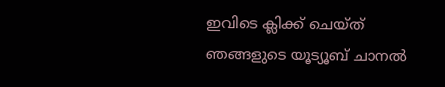ഇവിടെ ക്ലിക്ക് ചെയ്ത് ഞങ്ങളുടെ യൂട്യൂബ് ചാനൽ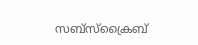സബ്സ്ക്രൈബ്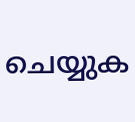ചെയ്യുക